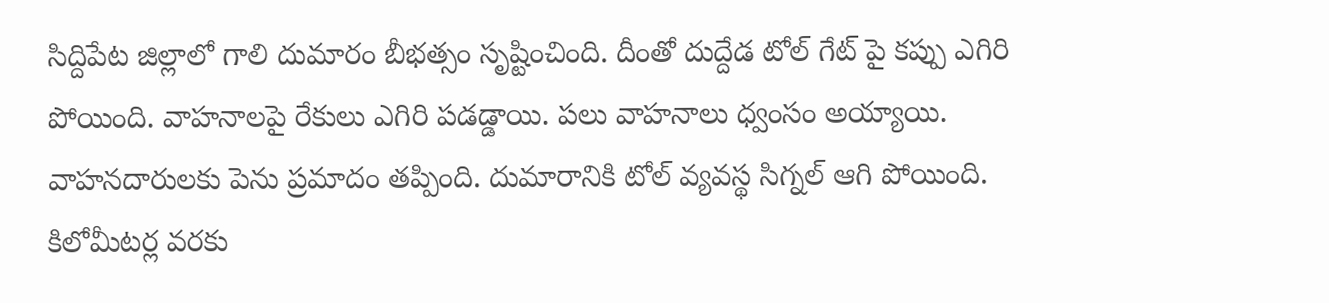సిద్దిపేట జిల్లాలో గాలి దుమారం బీభత్సం సృష్టించింది. దీంతో దుద్దేడ టోల్ గేట్ పై కప్పు ఎగిరి పోయింది. వాహనాలపై రేకులు ఎగిరి పడడ్డాయి. పలు వాహనాలు ధ్వంసం అయ్యాయి. వాహనదారులకు పెను ప్రమాదం తప్పింది. దుమారానికి టోల్ వ్యవస్థ సిగ్నల్ ఆగి పోయింది. కిలోమీటర్ల వరకు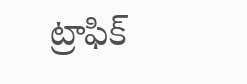ట్రాఫిక్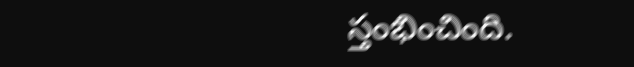స్తంభించింది.